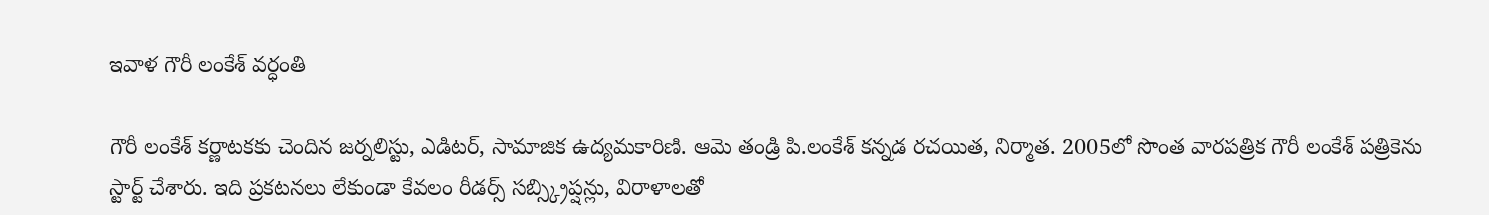ఇవాళ గౌరీ లంకేశ్ వర్ధంతి

గౌరీ లంకేశ్ కర్ణాటకకు చెందిన జర్నలిస్టు, ఎడిటర్, సామాజిక ఉద్యమకారిణి. ఆమె తండ్రి పి.లంకేశ్ కన్నడ రచయిత, నిర్మాత. 2005లో సొంత వారపత్రిక గౌరీ లంకేశ్ పత్రికెను స్టార్ట్ చేశారు. ఇది ప్రకటనలు లేకుండా కేవలం రీడర్స్ సబ్స్క్రిప్షన్లు, విరాళాలతో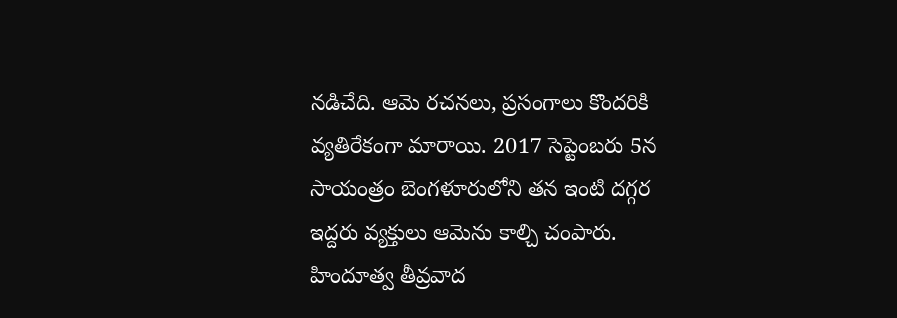నడిచేది. ఆమె రచనలు, ప్రసంగాలు కొందరికి వ్యతిరేకంగా మారాయి. 2017 సెప్టెంబరు 5న సాయంత్రం బెంగళూరులోని తన ఇంటి దగ్గర ఇద్దరు వ్యక్తులు ఆమెను కాల్చి చంపారు. హిందూత్వ తీవ్రవాద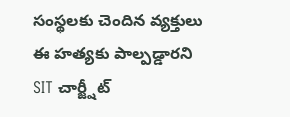సంస్థలకు చెందిన వ్యక్తులు ఈ హత్యకు పాల్పడ్డారని SIT చార్జ్షీట్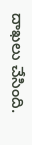దాఖలు చేసింది.